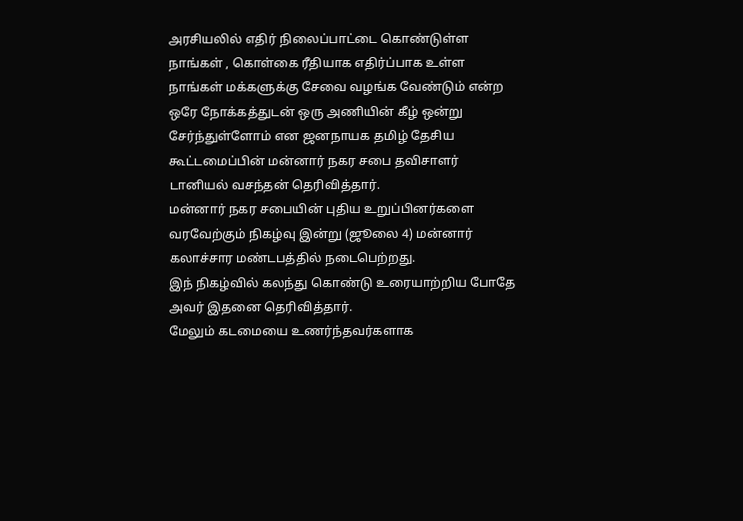அரசியலில் எதிர் நிலைப்பாட்டை கொண்டுள்ள நாங்கள் , கொள்கை ரீதியாக எதிர்ப்பாக உள்ள நாங்கள் மக்களுக்கு சேவை வழங்க வேண்டும் என்ற ஒரே நோக்கத்துடன் ஒரு அணியின் கீழ் ஒன்று சேர்ந்துள்ளோம் என ஜனநாயக தமிழ் தேசிய கூட்டமைப்பின் மன்னார் நகர சபை தவிசாளர் டானியல் வசந்தன் தெரிவித்தார்.
மன்னார் நகர சபையின் புதிய உறுப்பினர்களை வரவேற்கும் நிகழ்வு இன்று (ஜூலை 4) மன்னார் கலாச்சார மண்டபத்தில் நடைபெற்றது.
இந் நிகழ்வில் கலந்து கொண்டு உரையாற்றிய போதே அவர் இதனை தெரிவித்தார்.
மேலும் கடமையை உணர்ந்தவர்களாக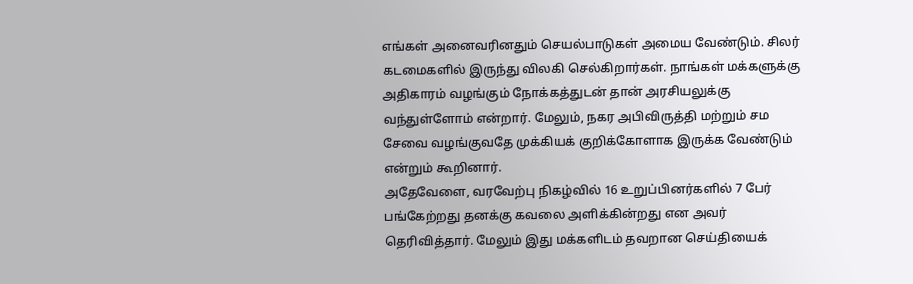எங்கள் அனைவரினதும் செயல்பாடுகள் அமைய வேண்டும். சிலர் கடமைகளில் இருந்து விலகி செல்கிறார்கள். நாங்கள் மக்களுக்கு அதிகாரம் வழங்கும் நோக்கத்துடன் தான் அரசியலுக்கு வந்துள்ளோம் என்றார். மேலும், நகர அபிவிருத்தி மற்றும் சம சேவை வழங்குவதே முக்கியக் குறிக்கோளாக இருக்க வேண்டும் என்றும் கூறினார்.
அதேவேளை, வரவேற்பு நிகழ்வில் 16 உறுப்பினர்களில் 7 பேர் பங்கேற்றது தனக்கு கவலை அளிக்கின்றது என அவர் தெரிவித்தார். மேலும் இது மக்களிடம் தவறான செய்தியைக்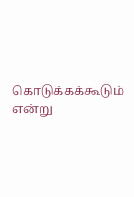கொடுக்கக்கூடும் என்று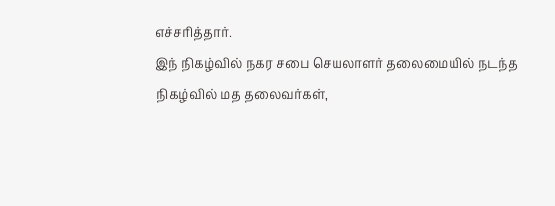எச்சரித்தார்.
இந் நிகழ்வில் நகர சபை செயலாளர் தலைமையில் நடந்த நிகழ்வில் மத தலைவர்கள்,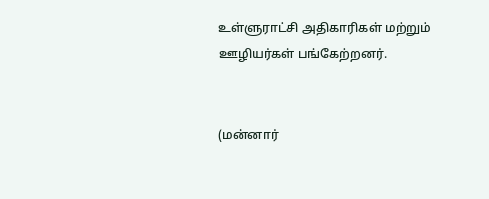உள்ளுராட்சி அதிகாரிகள் மற்றும் ஊழியர்கள் பங்கேற்றனர்.


(மன்னார்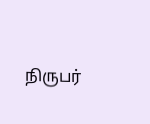நிருபர்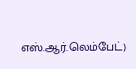எஸ்.ஆர்.லெம்பேட்)